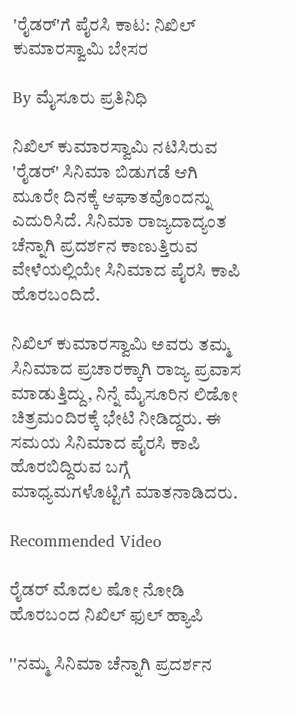'ರೈಡರ್‌'ಗೆ ಪೈರಸಿ ಕಾಟ: ನಿಖಿಲ್ ಕುಮಾರಸ್ವಾಮಿ ಬೇಸರ

By ಮೈಸೂರು ಪ್ರತಿನಿಧಿ

ನಿಖಿಲ್ ಕುಮಾರಸ್ವಾಮಿ ನಟಿಸಿರುವ 'ರೈಡರ್' ಸಿನಿಮಾ ಬಿಡುಗಡೆ ಆಗಿ ಮೂರೇ ದಿನಕ್ಕೆ ಆಘಾತವೊಂದನ್ನು ಎದುರಿಸಿದೆ. ಸಿನಿಮಾ ರಾಜ್ಯದಾದ್ಯಂತ ಚೆನ್ನಾಗಿ ಪ್ರದರ್ಶನ ಕಾಣುತ್ತಿರುವ ವೇಳೆಯಲ್ಲಿಯೇ ಸಿನಿಮಾದ ಪೈರಸಿ ಕಾಪಿ ಹೊರಬಂದಿದೆ.

ನಿಖಿಲ್ ಕುಮಾರಸ್ವಾಮಿ ಅವರು ತಮ್ಮ ಸಿನಿಮಾದ ಪ್ರಚಾರಕ್ಕಾಗಿ ರಾಜ್ಯ ಪ್ರವಾಸ ಮಾಡುತ್ತಿದ್ದು, ನಿನ್ನೆ ಮೈಸೂರಿನ ಲಿಡೋ ಚಿತ್ರಮಂದಿರಕ್ಕೆ ಭೇಟಿ ನೀಡಿದ್ದರು. ಈ ಸಮಯ ಸಿನಿಮಾದ ಪೈರಸಿ ಕಾಪಿ ಹೊರಬಿದ್ದಿರುವ ಬಗ್ಗೆ ಮಾಧ್ಯಮಗಳೊಟ್ಟಿಗೆ ಮಾತನಾಡಿದರು.

Recommended Video

ರೈಡರ್ ಮೊದಲ ಷೋ ನೋಡಿ ಹೊರಬಂದ ನಿಖಿಲ್ ಫುಲ್ ಹ್ಯಾಪಿ

''ನಮ್ಮ ಸಿನಿಮಾ ಚೆನ್ನಾಗಿ ಪ್ರದರ್ಶನ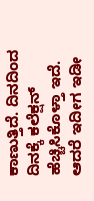ಕಾಣುತ್ತಿದೆ. ದಿನದಿಂದ ದಿನಕ್ಕೆ ಕಲೆಕ್ಷನ್ ಹೆಚ್ಚಿಸಿಕೊಳ್ತಾ ಇದೆ. ಆದರೆ ಇದೀಗ ಇಡೀ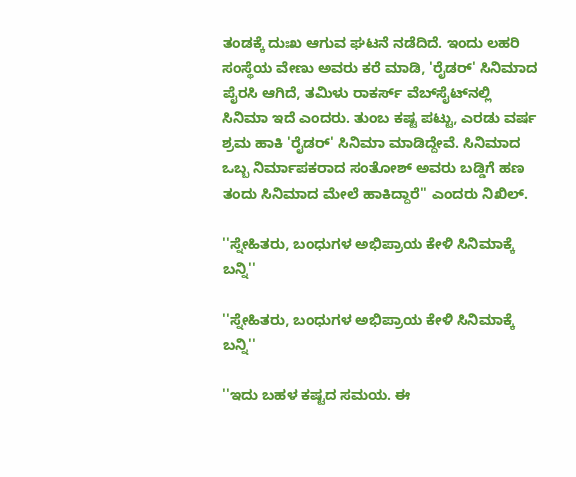ತಂಡಕ್ಕೆ ದುಃಖ ಆಗುವ ಘಟನೆ ನಡೆದಿದೆ. ಇಂದು ಲಹರಿ ಸಂಸ್ಥೆಯ ವೇಣು ಅವರು ಕರೆ ಮಾಡಿ, 'ರೈಡರ್' ಸಿನಿಮಾದ ಪೈರಸಿ ಆಗಿದೆ, ತಮಿಳು ರಾಕರ್ಸ್ ವೆಬ್‌ಸೈಟ್‌ನಲ್ಲಿ ಸಿನಿಮಾ ಇದೆ ಎಂದರು. ತುಂಬ ಕಷ್ಟ ಪಟ್ಟು, ಎರಡು ವರ್ಷ ಶ್ರಮ ಹಾಕಿ 'ರೈಡರ್' ಸಿನಿಮಾ ಮಾಡಿದ್ದೇವೆ. ಸಿನಿಮಾದ ಒಬ್ಬ ನಿರ್ಮಾಪಕರಾದ ಸಂತೋಶ್ ಅವರು ಬಡ್ಡಿಗೆ ಹಣ ತಂದು ಸಿನಿಮಾದ ಮೇಲೆ ಹಾಕಿದ್ದಾರೆ'' ಎಂದರು ನಿಖಿಲ್.

''ಸ್ನೇಹಿತರು, ಬಂಧುಗಳ ಅಭಿಪ್ರಾಯ ಕೇಳಿ ಸಿನಿಮಾಕ್ಕೆ ಬನ್ನಿ''

''ಸ್ನೇಹಿತರು, ಬಂಧುಗಳ ಅಭಿಪ್ರಾಯ ಕೇಳಿ ಸಿನಿಮಾಕ್ಕೆ ಬನ್ನಿ''

''ಇದು ಬಹಳ ಕಷ್ಟದ ಸಮಯ. ಈ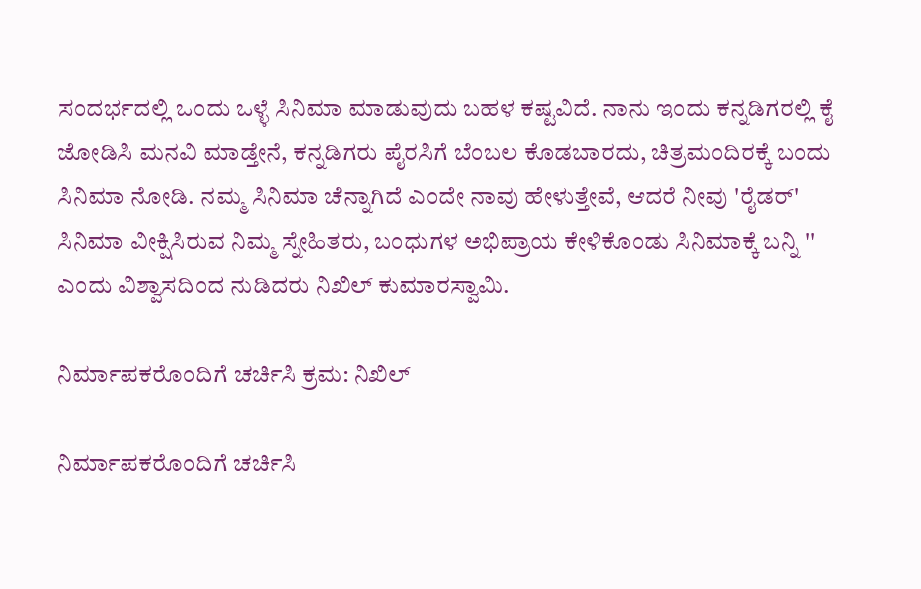ಸಂದರ್ಭದಲ್ಲಿ ಒಂದು ಒಳ್ಳೆ ಸಿನಿಮಾ ಮಾಡುವುದು ಬಹಳ ಕಷ್ಟವಿದೆ. ನಾನು ಇಂದು ಕನ್ನಡಿಗರಲ್ಲಿ ಕೈ ಜೋಡಿಸಿ ಮನವಿ ಮಾಡ್ತೇನೆ, ಕನ್ನಡಿಗರು ಪೈರಸಿಗೆ ಬೆಂಬಲ ಕೊಡಬಾರದು, ಚಿತ್ರಮಂದಿರಕ್ಕೆ ಬಂದು ಸಿನಿಮಾ ನೋಡಿ. ನಮ್ಮ ಸಿನಿಮಾ ಚೆನ್ನಾಗಿದೆ ಎಂದೇ ನಾವು ಹೇಳುತ್ತೇವೆ, ಆದರೆ ನೀವು 'ರೈಡರ್' ಸಿನಿಮಾ ವೀಕ್ಷಿಸಿರುವ ನಿಮ್ಮ ಸ್ನೇಹಿತರು, ಬಂಧುಗಳ ಅಭಿಪ್ರಾಯ ಕೇಳಿಕೊಂಡು ಸಿನಿಮಾಕ್ಕೆ ಬನ್ನಿ '' ಎಂದು ವಿಶ್ವಾಸದಿಂದ ನುಡಿದರು ನಿಖಿಲ್ ಕುಮಾರಸ್ವಾಮಿ.

ನಿರ್ಮಾಪಕರೊಂದಿಗೆ ಚರ್ಚಿಸಿ ಕ್ರಮ: ನಿಖಿಲ್

ನಿರ್ಮಾಪಕರೊಂದಿಗೆ ಚರ್ಚಿಸಿ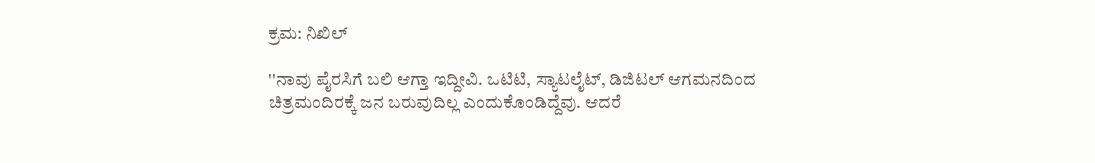ಕ್ರಮ: ನಿಖಿಲ್

''ನಾವು ಪೈರಸಿಗೆ ಬಲಿ ಆಗ್ತಾ ಇದ್ದೀವಿ. ಒಟಿಟಿ, ಸ್ಯಾಟಲೈಟ್, ಡಿಜಿಟಲ್ ಆಗಮನದಿಂದ ಚಿತ್ರಮಂದಿರಕ್ಕೆ ಜನ ಬರುವುದಿಲ್ಲ ಎಂದುಕೊಂಡಿದ್ದೆವು. ಆದರೆ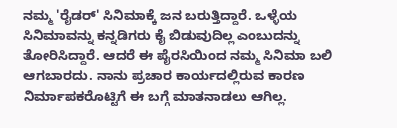ನಮ್ಮ 'ರೈಡರ್' ಸಿನಿಮಾಕ್ಕೆ ಜನ ಬರುತ್ತಿದ್ದಾರೆ. ಒಳ್ಳೆಯ ಸಿನಿಮಾವನ್ನು ಕನ್ನಡಿಗರು ಕೈ ಬಿಡುವುದಿಲ್ಲ ಎಂಬುದನ್ನು ತೋರಿಸಿದ್ದಾರೆ. ಆದರೆ ಈ ಪೈರಸಿಯಿಂದ ನಮ್ಮ ಸಿನಿಮಾ ಬಲಿ ಆಗಬಾರದು. ನಾನು ಪ್ರಚಾರ ಕಾರ್ಯದಲ್ಲಿರುವ ಕಾರಣ ನಿರ್ಮಾಪಕರೊಟ್ಟಿಗೆ ಈ ಬಗ್ಗೆ ಮಾತನಾಡಲು ಆಗಿಲ್ಲ.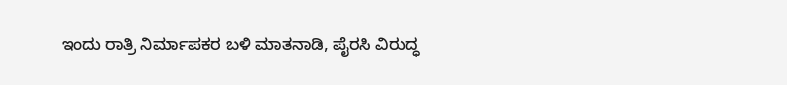ಇಂದು ರಾತ್ರಿ ನಿರ್ಮಾಪಕರ ಬಳಿ ಮಾತನಾಡಿ, ಪೈರಸಿ ವಿರುದ್ಧ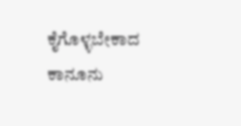ಕೈಗೊಳ್ಳಬೇಕಾದ ಕಾನೂನು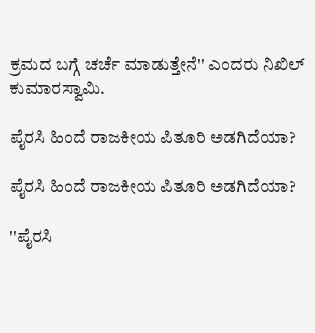ಕ್ರಮದ ಬಗ್ಗೆ ಚರ್ಚೆ ಮಾಡುತ್ತೇನೆ'' ಎಂದರು ನಿಖಿಲ್ ಕುಮಾರಸ್ವಾಮಿ.

ಪೈರಸಿ ಹಿಂದೆ ರಾಜಕೀಯ ಪಿತೂರಿ ಅಡಗಿದೆಯಾ?

ಪೈರಸಿ ಹಿಂದೆ ರಾಜಕೀಯ ಪಿತೂರಿ ಅಡಗಿದೆಯಾ?

''ಪೈರಸಿ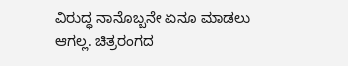ವಿರುದ್ಧ ನಾನೊಬ್ಬನೇ ಏನೂ ಮಾಡಲು ಆಗಲ್ಲ. ಚಿತ್ರರಂಗದ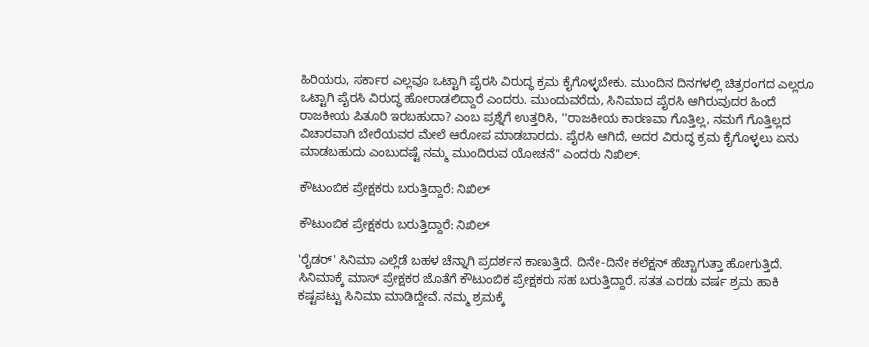ಹಿರಿಯರು, ಸರ್ಕಾರ ಎಲ್ಲವೂ ಒಟ್ಟಾಗಿ ಪೈರಸಿ ವಿರುದ್ಧ ಕ್ರಮ ಕೈಗೊಳ್ಳಬೇಕು. ಮುಂದಿನ ದಿನಗಳಲ್ಲಿ ಚಿತ್ರರಂಗದ ಎಲ್ಲರೂ ಒಟ್ಟಾಗಿ ಪೈರಸಿ ವಿರುದ್ಧ ಹೋರಾಡಲಿದ್ದಾರೆ ಎಂದರು. ಮುಂದುವರೆದು, ಸಿನಿಮಾದ ಪೈರಸಿ ಆಗಿರುವುದರ ಹಿಂದೆ ರಾಜಕೀಯ ಪಿತೂರಿ ಇರಬಹುದಾ? ಎಂಬ ಪ್ರಶ್ನೆಗೆ ಉತ್ತರಿಸಿ, ''ರಾಜಕೀಯ ಕಾರಣವಾ ಗೊತ್ತಿಲ್ಲ, ನಮಗೆ ಗೊತ್ತಿಲ್ಲದ ವಿಚಾರವಾಗಿ ಬೇರೆಯವರ ಮೇಲೆ ಆರೋಪ ಮಾಡಬಾರದು. ಪೈರಸಿ ಆಗಿದೆ, ಅದರ ವಿರುದ್ಧ ಕ್ರಮ ಕೈಗೊಳ್ಳಲು ಏನು ಮಾಡಬಹುದು ಎಂಬುದಷ್ಟೆ ನಮ್ಮ ಮುಂದಿರುವ ಯೋಚನೆ'' ಎಂದರು ನಿಖಿಲ್.

ಕೌಟುಂಬಿಕ ಪ್ರೇಕ್ಷಕರು ಬರುತ್ತಿದ್ದಾರೆ: ನಿಖಿಲ್

ಕೌಟುಂಬಿಕ ಪ್ರೇಕ್ಷಕರು ಬರುತ್ತಿದ್ದಾರೆ: ನಿಖಿಲ್

'ರೈಡರ್' ಸಿನಿಮಾ ಎಲ್ಲೆಡೆ ಬಹಳ ಚೆನ್ನಾಗಿ ಪ್ರದರ್ಶನ ಕಾಣುತ್ತಿದೆ. ದಿನೇ-ದಿನೇ ಕಲೆಕ್ಷನ್ ಹೆಚ್ಚಾಗುತ್ತಾ ಹೋಗುತ್ತಿದೆ. ಸಿನಿಮಾಕ್ಕೆ ಮಾಸ್ ಪ್ರೇಕ್ಷಕರ ಜೊತೆಗೆ ಕೌಟುಂಬಿಕ ಪ್ರೇಕ್ಷಕರು ಸಹ ಬರುತ್ತಿದ್ದಾರೆ. ಸತತ ಎರಡು ವರ್ಷ ಶ್ರಮ ಹಾಕಿ ಕಷ್ಟಪಟ್ಟು ಸಿನಿಮಾ ಮಾಡಿದ್ದೇವೆ. ನಮ್ಮ ಶ್ರಮಕ್ಕೆ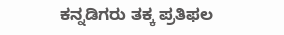ಕನ್ನಡಿಗರು ತಕ್ಕ ಪ್ರತಿಫಲ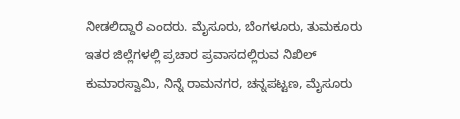ನೀಡಲಿದ್ದಾರೆ ಎಂದರು. ಮೈಸೂರು, ಬೆಂಗಳೂರು, ತುಮಕೂರು ಇತರ ಜಿಲ್ಲೆಗಳಲ್ಲಿ ಪ್ರಚಾರ ಪ್ರವಾಸದಲ್ಲಿರುವ ನಿಖಿಲ್ ಕುಮಾರಸ್ವಾಮಿ, ನಿನ್ನೆ ರಾಮನಗರ, ಚನ್ನಪಟ್ಟಣ, ಮೈಸೂರು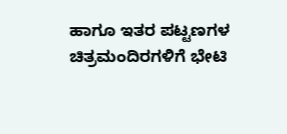ಹಾಗೂ ಇತರ ಪಟ್ಟಣಗಳ ಚಿತ್ರಮಂದಿರಗಳಿಗೆ ಭೇಟಿ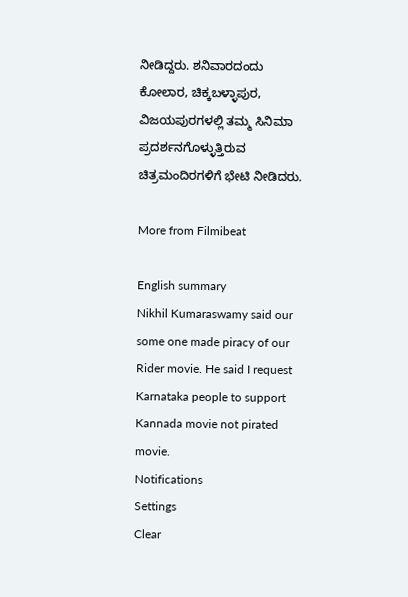ನೀಡಿದ್ದರು. ಶನಿವಾರದಂದು ಕೋಲಾರ, ಚಿಕ್ಕಬಳ್ಳಾಪುರ, ವಿಜಯಪುರಗಳಲ್ಲಿ ತಮ್ಮ ಸಿನಿಮಾ ಪ್ರದರ್ಶನಗೊಳ್ಳುತ್ತಿರುವ ಚಿತ್ರಮಂದಿರಗಳಿಗೆ ಭೇಟಿ ನೀಡಿದರು.

More from Filmibeat

English summary
Nikhil Kumaraswamy said our some one made piracy of our Rider movie. He said I request Karnataka people to support Kannada movie not pirated movie.
Notifications
Settings
Clear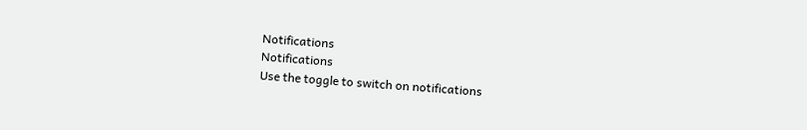Notifications
Notifications
Use the toggle to switch on notifications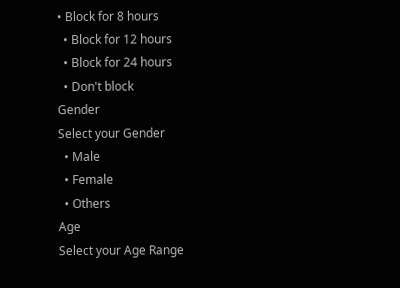• Block for 8 hours
  • Block for 12 hours
  • Block for 24 hours
  • Don't block
Gender
Select your Gender
  • Male
  • Female
  • Others
Age
Select your Age Range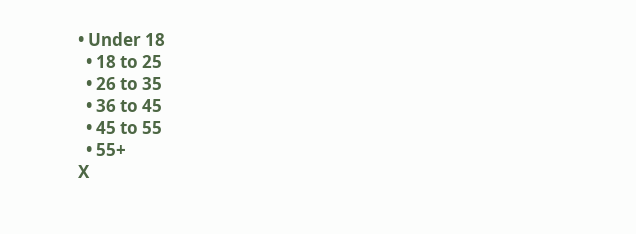• Under 18
  • 18 to 25
  • 26 to 35
  • 36 to 45
  • 45 to 55
  • 55+
X